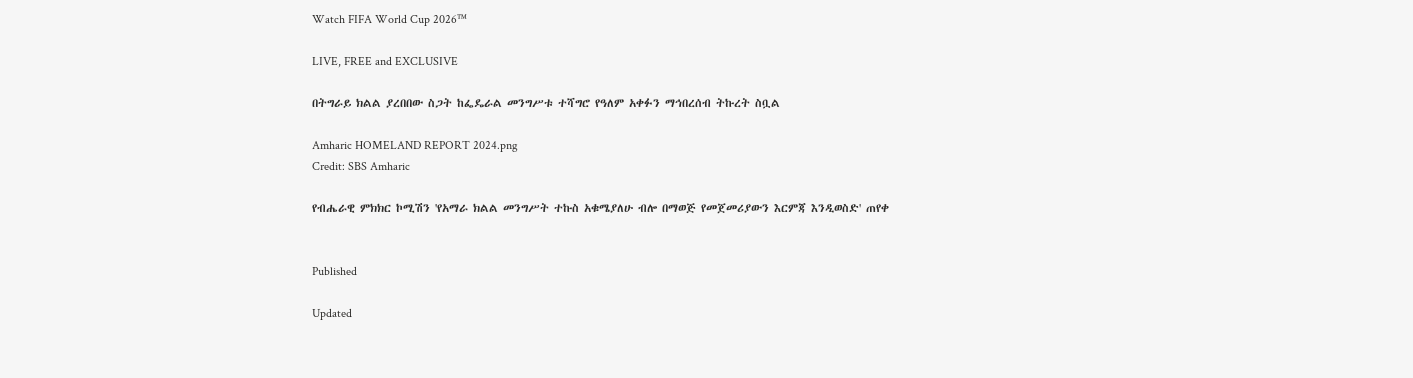Watch FIFA World Cup 2026™

LIVE, FREE and EXCLUSIVE

በትግራይ ክልል ያረበበው ስጋት ከፌዴራል መንግሥቱ ተሻግሮ የዓለም አቀፉን ማኅበረሰብ ትኩረት ስቧል

Amharic HOMELAND REPORT 2024.png
Credit: SBS Amharic

የብሔራዊ ምክክር ኮሚሽን 'የአማራ ክልል መንግሥት ተኩስ አቁሜያለሁ ብሎ በማወጅ የመጀመሪያውን እርምጃ እንዲወስድ' ጠየቀ


Published

Updated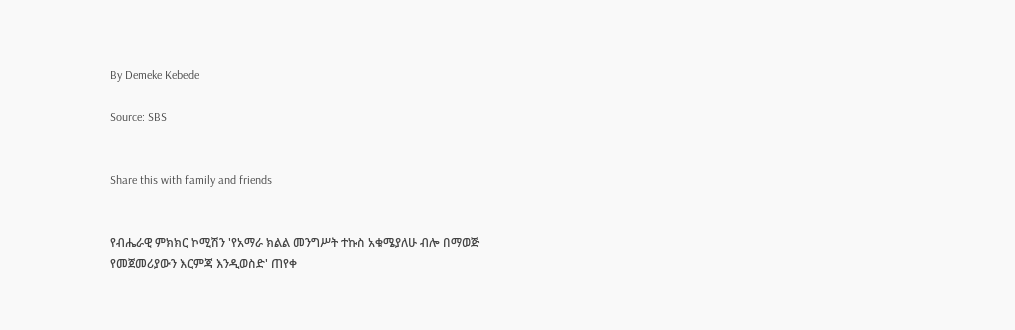By Demeke Kebede

Source: SBS


Share this with family and friends


የብሔራዊ ምክክር ኮሚሽን 'የአማራ ክልል መንግሥት ተኩስ አቁሜያለሁ ብሎ በማወጅ የመጀመሪያውን እርምጃ እንዲወስድ' ጠየቀ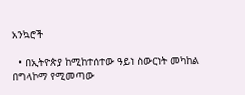አንኳሮች

  • በኢትዮጵያ ከሚከተሰተው ዓይነ ስውርነት መካከል በግላኮማ የሚመጣው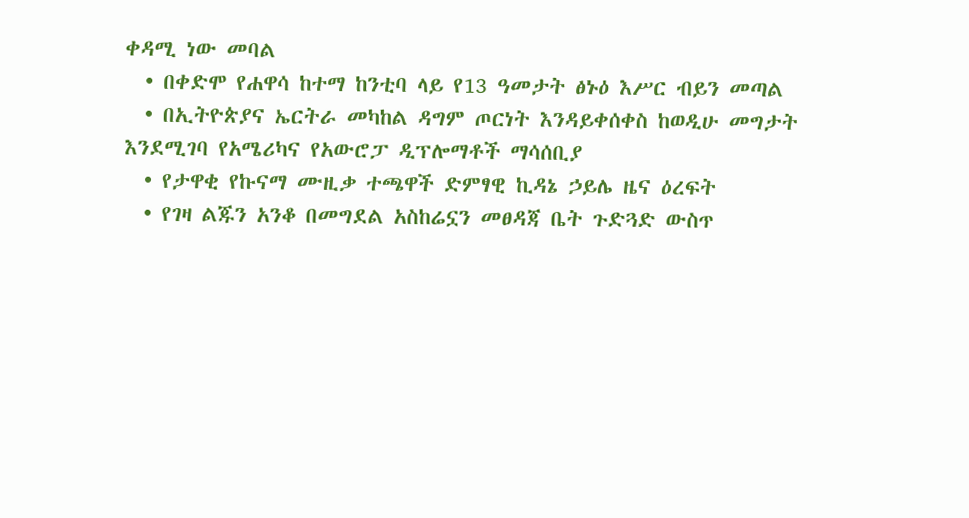ቀዳሚ ነው መባል
  • በቀድሞ የሐዋሳ ከተማ ከንቲባ ላይ የ13 ዓመታት ፅኑዕ እሥር ብይን መጣል
  • በኢትዮጵያና ኤርትራ መካከል ዳግም ጦርነት እንዳይቀሰቀስ ከወዲሁ መግታት እንደሚገባ የአሜሪካና የአውሮፓ ዲፕሎማቶች ማሳሰቢያ
  • የታዋቂ የኩናማ ሙዚቃ ተጫዋች ድምፃዊ ኪዳኔ ኃይሌ ዜና ዕረፍት
  • የገዛ ልጁን አንቆ በመግደል አስከሬኗን መፀዳጃ ቤት ጉድጓድ ውስጥ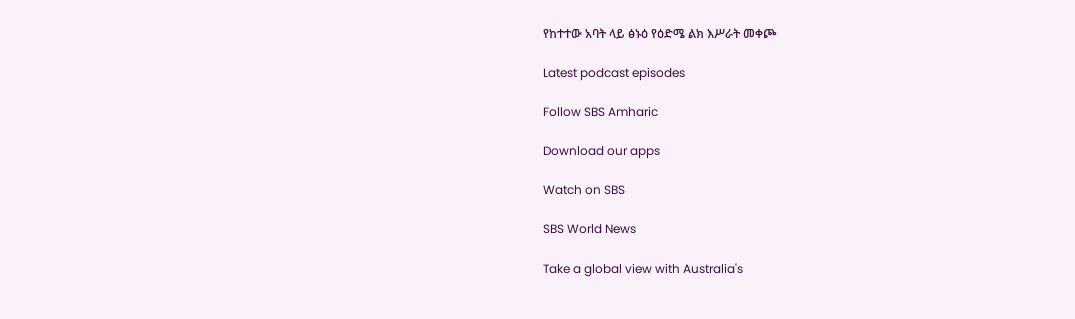የከተተው አባት ላይ ፅኑዕ የዕድሜ ልክ እሥራት መቀጮ

Latest podcast episodes

Follow SBS Amharic

Download our apps

Watch on SBS

SBS World News

Take a global view with Australia's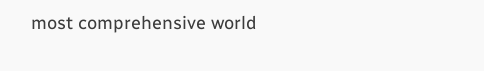most comprehensive world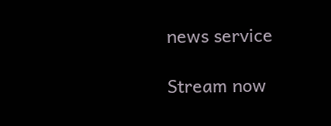news service

Stream now